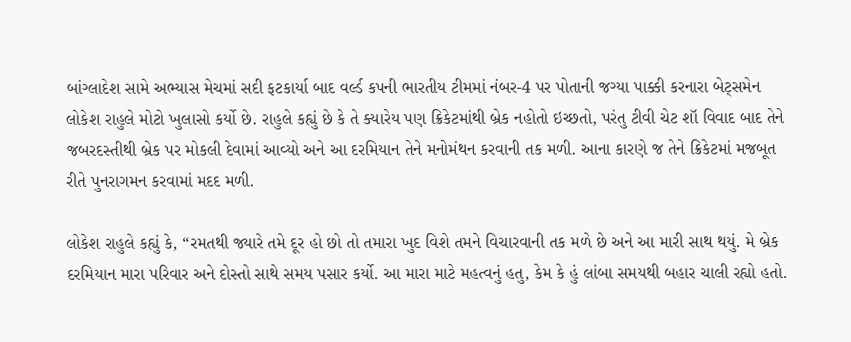બાંગ્લાદેશ સામે અભ્યાસ મેચમાં સદી ફટકાર્યા બાદ વર્લ્ડ કપની ભારતીય ટીમમાં નંબર-4 પર પોતાની જગ્યા પાક્કી કરનારા બેટ્સમેન લોકેશ રાહુલે મોટો ખુલાસો કર્યો છે. રાહુલે કહ્યું છે કે તે ક્યારેય પણ ક્રિકેટમાંથી બ્રેક નહોતો ઇચ્છતો, પરંતુ ટીવી ચેટ શૉ વિવાદ બાદ તેને જબરદસ્તીથી બ્રેક પર મોકલી દેવામાં આવ્યો અને આ દરમિયાન તેને મનોમંથન કરવાની તક મળી. આના કારણે જ તેને ક્રિકેટમાં મજબૂત રીતે પુનરાગમન કરવામાં મદદ મળી.

લોકેશ રાહુલે કહ્યું કે, “રમતથી જ્યારે તમે દૂર હો છો તો તમારા ખુદ વિશે તમને વિચારવાની તક મળે છે અને આ મારી સાથ થયું. મે બ્રેક દરમિયાન મારા પરિવાર અને દોસ્તો સાથે સમય પસાર કર્યો. આ મારા માટે મહત્વનું હતુ, કેમ કે હું લાંબા સમયથી બહાર ચાલી રહ્યો હતો.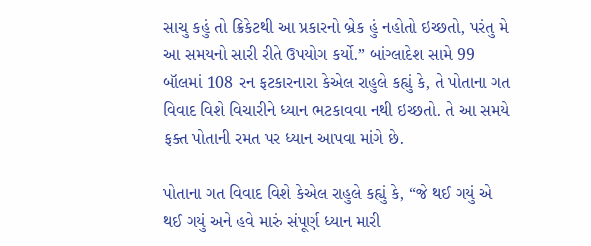સાચુ કહું તો ક્રિકેટથી આ પ્રકારનો બ્રેક હું નહોતો ઇચ્છતો, પરંતુ મે આ સમયનો સારી રીતે ઉપયોગ કર્યો.” બાંગ્લાદેશ સામે 99 બૉલમાં 108 રન ફટકારનારા કેએલ રાહુલે કહ્યું કે, તે પોતાના ગત વિવાદ વિશે વિચારીને ધ્યાન ભટકાવવા નથી ઇચ્છતો. તે આ સમયે ફક્ત પોતાની રમત પર ધ્યાન આપવા માંગે છે.

પોતાના ગત વિવાદ વિશે કેએલ રાહુલે કહ્યું કે, “જે થઈ ગયું એ થઈ ગયું અને હવે મારું સંપૂર્ણ ધ્યાન મારી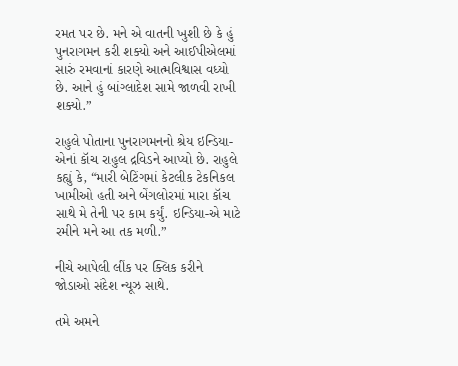રમત પર છે. મને એ વાતની ખુશી છે કે હું પુનરાગમન કરી શક્યો અને આઈપીએલમાં સારું રમવાનાં કારણે આત્મવિશ્વાસ વધ્યો છે. આને હું બાંગ્લાદેશ સામે જાળવી રાખી શક્યો.”

રાહુલે પોતાના પુનરાગમનનો શ્રેય ઇન્ડિયા-એનાં કૉચ રાહુલ દ્રવિડને આપ્યો છે. રાહુલે કહ્યું કે, “મારી બેટિંગમાં કેટલીક ટેકનિકલ ખામીઓ હતી અને બેંગલોરમાં મારા કૉચ સાથે મે તેની પર કામ કર્યું. ઇન્ડિયા-એ માટે રમીને મને આ તક મળી.”

નીચે આપેલી લીંક પર ક્લિક કરીને જોડાઓ સંદેશ ન્યૂઝ સાથે.

તમે અમને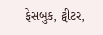ફેસબુક, ટ્વીટર,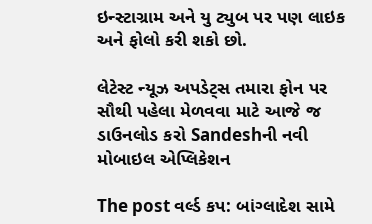ઇન્સ્ટાગ્રામ અને યુ ટ્યુબ પર પણ લાઇક અને ફોલો કરી શકો છો.

લેટેસ્ટ ન્યૂઝ અપડેટ્સ તમારા ફોન પર સૌથી પહેલા મેળવવા માટે આજે જ ડાઉનલોડ કરો Sandeshની નવી મોબાઇલ એપ્લિકેશન

The post વર્લ્ડ કપ: બાંગ્લાદેશ સામે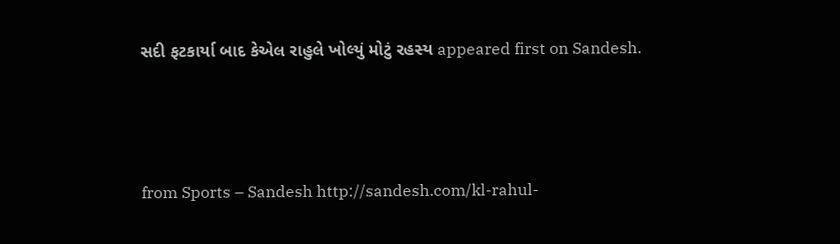સદી ફટકાર્યા બાદ કેએલ રાહુલે ખોલ્યું મોટું રહસ્ય appeared first on Sandesh.



from Sports – Sandesh http://sandesh.com/kl-rahul-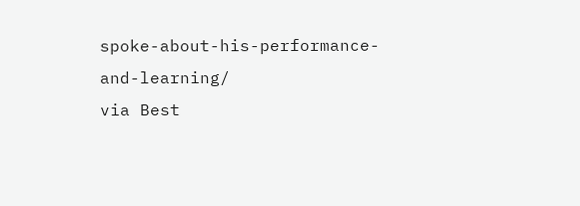spoke-about-his-performance-and-learning/
via Best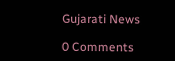Gujarati News

0 Comments